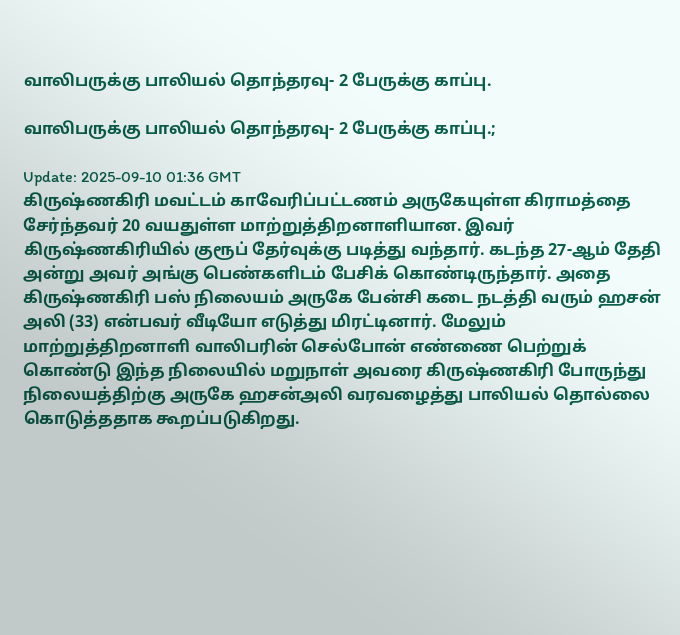வாலிபருக்கு பாலியல் தொந்தரவு- 2 பேருக்கு காப்பு.

வாலிபருக்கு பாலியல் தொந்தரவு- 2 பேருக்கு காப்பு.;

Update: 2025-09-10 01:36 GMT
கிருஷ்ணகிரி மவட்டம் காவேரிப்பட்டணம் அருகேயுள்ள கிராமத்தை சேர்ந்தவர் 20 வயதுள்ள மாற்றுத்திறனாளியான. இவர் கிருஷ்ணகிரியில் குரூப் தேர்வுக்கு படித்து வந்தார். கடந்த 27-ஆம் தேதி அன்று அவர் அங்கு பெண்களிடம் பேசிக் கொண்டிருந்தார். அதை கிருஷ்ணகிரி பஸ் நிலையம் அருகே பேன்சி கடை நடத்தி வரும் ஹசன் அலி (33) என்பவர் வீடியோ எடுத்து மிரட்டினார். மேலும் மாற்றுத்திறனாளி வாலிபரின் செல்போன் எண்ணை பெற்றுக் கொண்டு இந்த நிலையில் மறுநாள் அவரை கிருஷ்ணகிரி போருந்து நிலையத்திற்கு அருகே ஹசன்அலி வரவழைத்து பாலியல் தொல்லை கொடுத்ததாக கூறப்படுகிறது.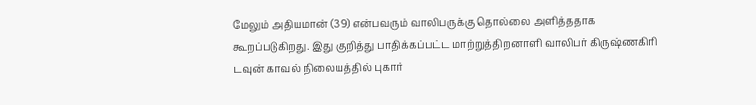மேலும் அதியமான் (39) என்பவரும் வாலிபருக்கு தொல்லை அளித்ததாக கூறப்படுகிறது. இது குறித்து பாதிக்கப்பட்ட மாற்றுத்திறனாளி வாலிபர் கிருஷ்ணகிரி டவுன் காவல் நிலையத்தில் புகார்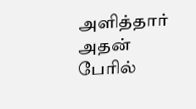அளித்தார் அதன் பேரில்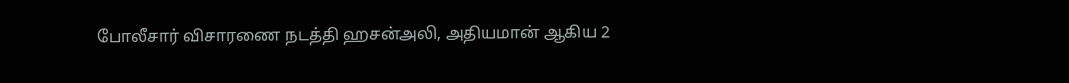போலீசார் விசாரணை நடத்தி ஹசன்அலி, அதியமான் ஆகிய 2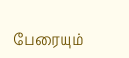பேரையும்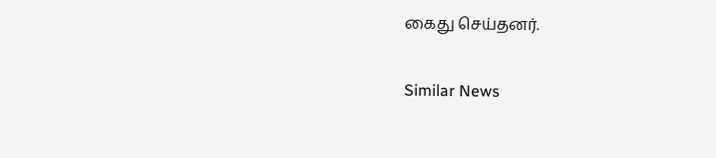கைது செய்தனர்.

Similar News